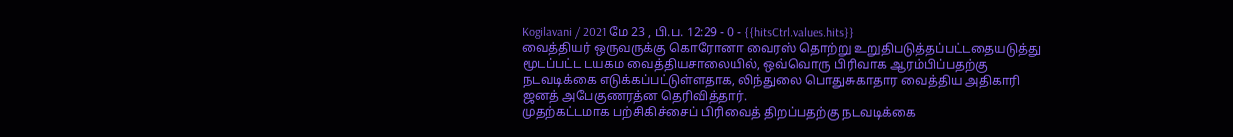Kogilavani / 2021 மே 23 , பி.ப. 12:29 - 0 - {{hitsCtrl.values.hits}}
வைத்தியர் ஒருவருக்கு கொரோனா வைரஸ் தொற்று உறுதிபடுத்தப்பட்டதையடுத்து மூடப்பட்ட டயகம வைத்தியசாலையில், ஒவ்வொரு பிரிவாக ஆரம்பிப்பதற்கு நடவடிக்கை எடுக்கப்பட்டுள்ளதாக, லிந்துலை பொதுசுகாதார வைத்திய அதிகாரி ஜனத் அபேகுணரத்ன தெரிவித்தார்.
முதற்கட்டமாக பற்சிகிச்சைப் பிரிவைத் திறப்பதற்கு நடவடிக்கை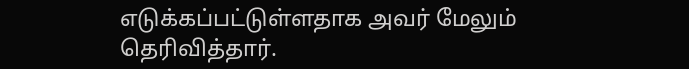எடுக்கப்பட்டுள்ளதாக அவர் மேலும் தெரிவித்தார்.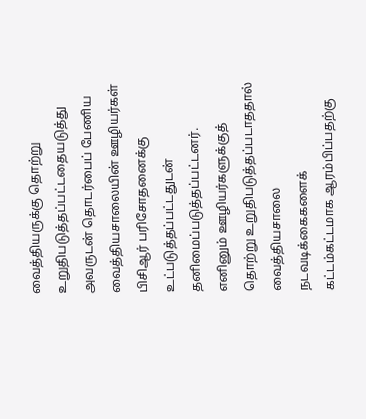வைத்தியருக்கு தொற்று உறுதிபடுத்தப்பட்டதையடுத்து அவருடன் தொடர்பைப் பேணிய வைத்தியசாலையின் ஊழியர்கள் பிசிஆர் பரிசோதனைக்கு உட்படுத்தப்பட்டதுடன் தனிமைப்படுத்தப்பட்டனர்.
எனினும் ஊழியர்களுக்குத் தொற்று உறுதிபடுத்தப்படாததால் வைத்தியசாலை நடவடிக்கைகளைக் கட்டம்கட்டமாக ஆரம்பிப்பதற்கு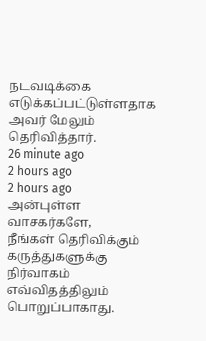நடவடிக்கை எடுக்கப்பட்டுள்ளதாக அவர் மேலும் தெரிவித்தார்.
26 minute ago
2 hours ago
2 hours ago
அன்புள்ள வாசகர்களே,
நீங்கள் தெரிவிக்கும் கருத்துகளுக்கு நிர்வாகம் எவ்விதத்திலும் பொறுப்பாகாது.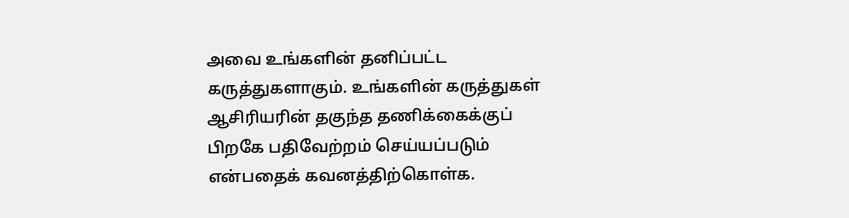அவை உங்களின் தனிப்பட்ட கருத்துகளாகும். உங்களின் கருத்துகள் ஆசிரியரின் தகுந்த தணிக்கைக்குப் பிறகே பதிவேற்றம் செய்யப்படும் என்பதைக் கவனத்திற்கொள்க.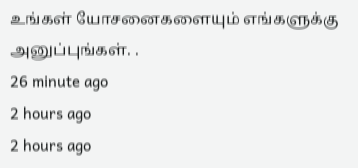உங்கள் யோசனைகளையும் எங்களுக்கு அனுப்புங்கள். .
26 minute ago
2 hours ago
2 hours ago